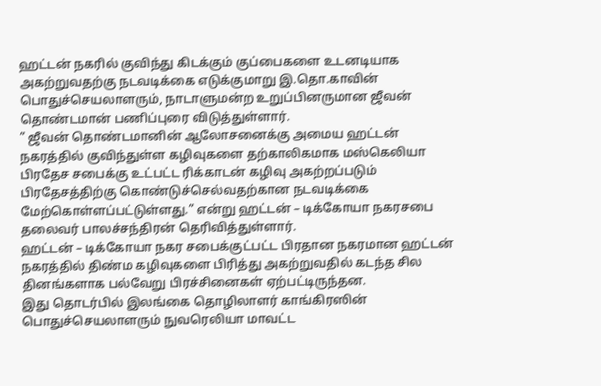ஹட்டன் நகரில் குவிந்து கிடக்கும் குப்பைகளை உடனடியாக அகற்றுவதற்கு நடவடிக்கை எடுக்குமாறு இ.தொ.காவின் பொதுச்செயலாளரும், நாடாளுமன்ற உறுப்பினருமான ஜீவன் தொண்டமான் பணிப்புரை விடுத்துள்ளார்.
” ஜீவன் தொண்டமானின் ஆலோசனைக்கு அமைய ஹட்டன் நகரத்தில் குவிந்துள்ள கழிவுகளை தற்காலிகமாக மஸ்கெலியா பிரதேச சபைக்கு உட்பட்ட ரிக்காடன் கழிவு அகற்றப்படும் பிரதேசத்திற்கு கொண்டுச்செல்வதற்கான நடவடிக்கை மேற்கொள்ளப்பட்டுள்ளது.” என்று ஹட்டன் – டிக்கோயா நகரசபை தலைவர் பாலச்சந்திரன் தெரிவித்துள்ளார்.
ஹட்டன் – டிக்கோயா நகர சபைக்குட்பட்ட பிரதான நகரமான ஹட்டன் நகரத்தில் திண்ம கழிவுகளை பிரித்து அகற்றுவதில் கடந்த சில தினங்களாக பல்வேறு பிரச்சினைகள் ஏற்பட்டிருந்தன.
இது தொடர்பில் இலங்கை தொழிலாளர் காங்கிரஸின் பொதுச்செயலாளரும் நுவரெலியா மாவட்ட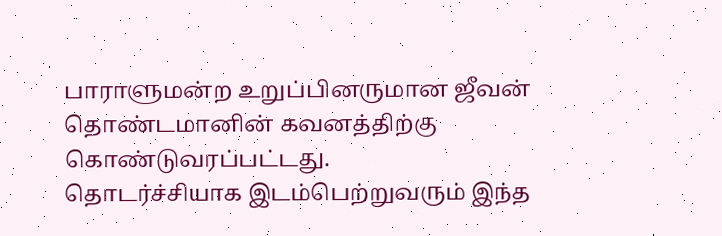பாராளுமன்ற உறுப்பினருமான ஜீவன் தொண்டமானின் கவனத்திற்கு கொண்டுவரப்பட்டது.
தொடர்ச்சியாக இடம்பெற்றுவரும் இந்த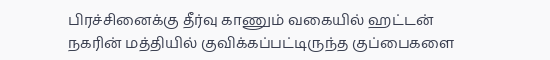பிரச்சினைக்கு தீர்வு காணும் வகையில் ஹட்டன் நகரின் மத்தியில் குவிக்கப்பட்டிருந்த குப்பைகளை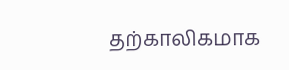தற்காலிகமாக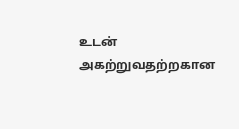உடன் அகற்றுவதற்றகான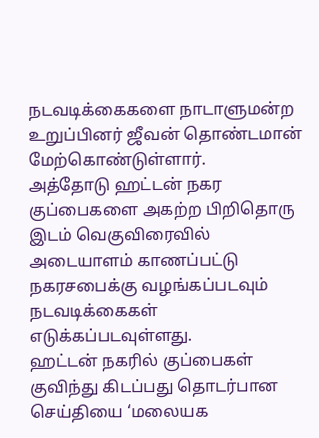நடவடிக்கைகளை நாடாளுமன்ற உறுப்பினர் ஜீவன் தொண்டமான் மேற்கொண்டுள்ளார்.
அத்தோடு ஹட்டன் நகர குப்பைகளை அகற்ற பிறிதொரு இடம் வெகுவிரைவில் அடையாளம் காணப்பட்டு நகரசபைக்கு வழங்கப்படவும் நடவடிக்கைகள் எடுக்கப்படவுள்ளது.
ஹட்டன் நகரில் குப்பைகள் குவிந்து கிடப்பது தொடர்பான செய்தியை ‘மலையக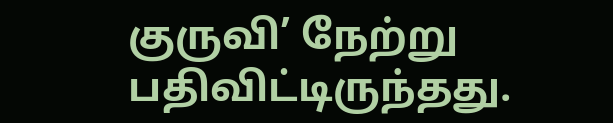குருவி’ நேற்று பதிவிட்டிருந்தது.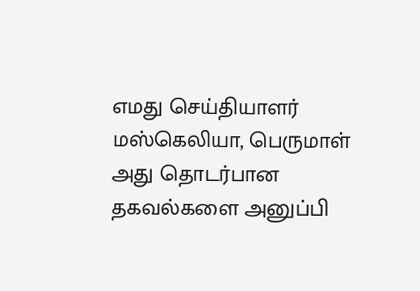எமது செய்தியாளர் மஸ்கெலியா, பெருமாள் அது தொடர்பான தகவல்களை அனுப்பி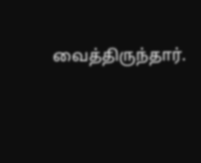வைத்திருந்தார்.